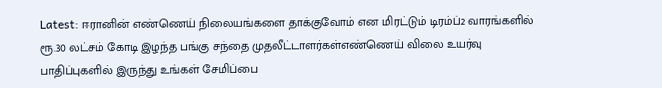Latest: ஈரானின் எண்ணெய் நிலையங்களை தாக்குவோம் என மிரட்டும் டிரம்ப்2 வாரங்களில் ரூ.30 லட்சம் கோடி இழந்த பங்கு சந்தை முதலீட்டாளர்கள்எண்ணெய் விலை உயர்வு பாதிப்புகளில் இருந்து உங்கள் சேமிப்பை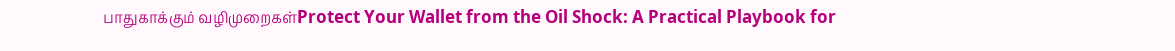பாதுகாக்கும் வழிமுறைகள்Protect Your Wallet from the Oil Shock: A Practical Playbook for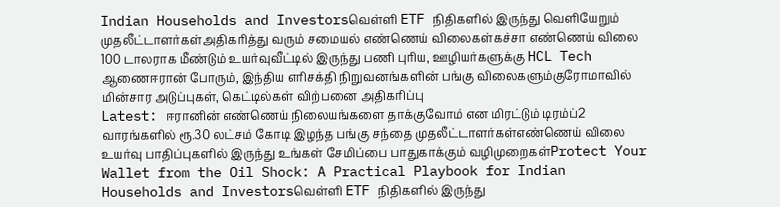Indian Households and Investorsவெள்ளி ETF நிதிகளில் இருந்து வெளியேறும் முதலீட்டாளர்கள்அதிகரித்து வரும் சமையல் எண்ணெய் விலைகள்கச்சா எண்ணெய் விலை 100 டாலராக மீண்டும் உயர்வுவீட்டில் இருந்து பணி புரிய, ஊழியர்களுக்கு HCL Tech ஆணைஈரான் போரும், இந்திய எரிசக்தி நிறுவனங்களின் பங்கு விலைகளும்குரோமாவில் மின்சார அடுப்புகள், கெட்டில்கள் விற்பனை அதிகரிப்பு
Latest: ஈரானின் எண்ணெய் நிலையங்களை தாக்குவோம் என மிரட்டும் டிரம்ப்2 வாரங்களில் ரூ.30 லட்சம் கோடி இழந்த பங்கு சந்தை முதலீட்டாளர்கள்எண்ணெய் விலை உயர்வு பாதிப்புகளில் இருந்து உங்கள் சேமிப்பை பாதுகாக்கும் வழிமுறைகள்Protect Your Wallet from the Oil Shock: A Practical Playbook for Indian Households and Investorsவெள்ளி ETF நிதிகளில் இருந்து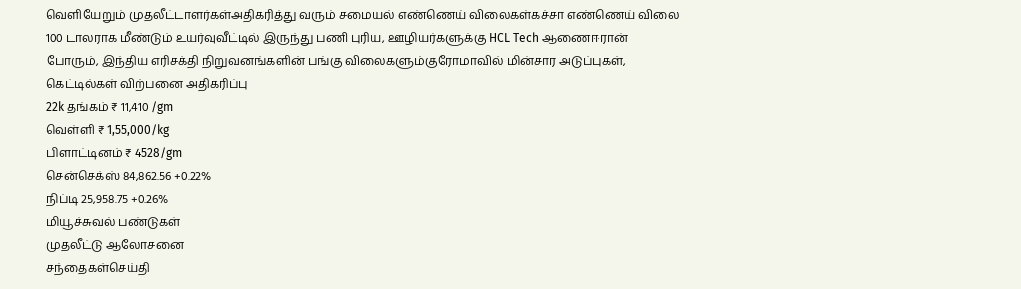வெளியேறும் முதலீட்டாளர்கள்அதிகரித்து வரும் சமையல் எண்ணெய் விலைகள்கச்சா எண்ணெய் விலை 100 டாலராக மீண்டும் உயர்வுவீட்டில் இருந்து பணி புரிய, ஊழியர்களுக்கு HCL Tech ஆணைஈரான் போரும், இந்திய எரிசக்தி நிறுவனங்களின் பங்கு விலைகளும்குரோமாவில் மின்சார அடுப்புகள், கெட்டில்கள் விற்பனை அதிகரிப்பு
22k தங்கம் ₹ 11,410 /gm
வெள்ளி ₹ 1,55,000/kg
பிளாட்டினம் ₹ 4528/gm
சென்செக்ஸ் 84,862.56 +0.22%
நிப்டி 25,958.75 +0.26%
மியூச்சுவல் பண்டுகள்
முதலீட்டு ஆலோசனை
சந்தைகள்செய்தி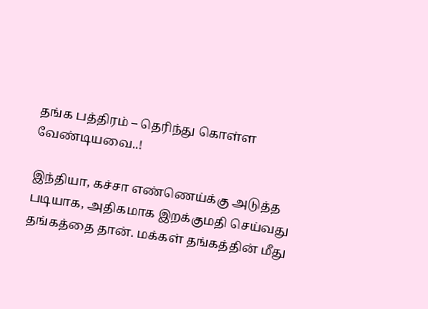தங்க பத்திரம் – தெரிந்து கொள்ள வேண்டியவை..!

இந்தியா, கச்சா எண்ணெய்க்கு அடுத்த படியாக, அதிகமாக இறக்குமதி செய்வது தங்கத்தை தான். மக்கள் தங்கத்தின் மீது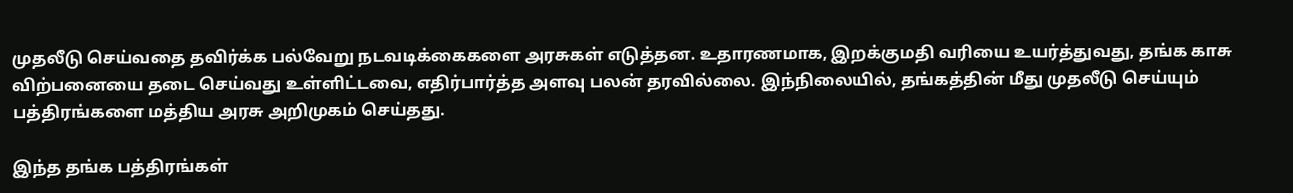முதலீடு செய்வதை தவிர்க்க பல்வேறு நடவடிக்கைகளை அரசுகள் எடுத்தன. உதாரணமாக, இறக்குமதி வரியை உயர்த்துவது, தங்க காசு விற்பனையை தடை செய்வது உள்ளிட்டவை, எதிர்பார்த்த அளவு பலன் தரவில்லை. இந்நிலையில், தங்கத்தின் மீது முதலீடு செய்யும் பத்திரங்களை மத்திய அரசு அறிமுகம் செய்தது.

இந்த தங்க பத்திரங்கள்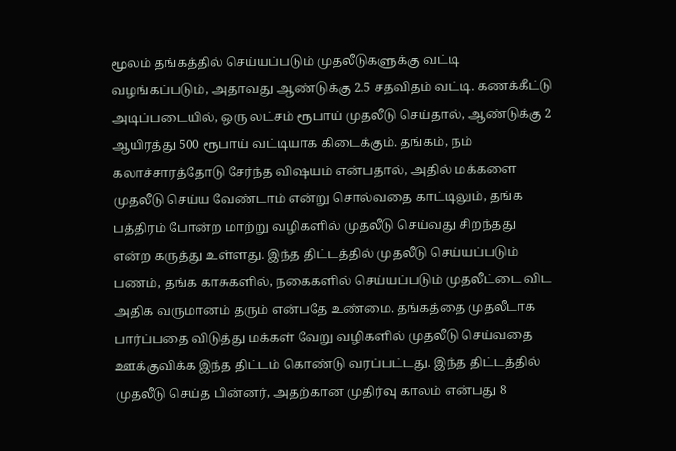மூலம் தங்கத்தில் செய்யப்படும் முதலீடுகளுக்கு வட்டி வழங்கப்படும், அதாவது ஆண்டுக்கு 2.5 சதவிதம் வட்டி. கணக்கீட்டு அடிப்படையில், ஒரு லட்சம் ரூபாய் முதலீடு செய்தால், ஆண்டுக்கு 2 ஆயிரத்து 500 ரூபாய் வட்டியாக கிடைக்கும். தங்கம், நம் கலாச்சாரத்தோடு சேர்ந்த விஷயம் என்பதால், அதில் மக்களை முதலீடு செய்ய வேண்டாம் என்று சொல்வதை காட்டிலும், தங்க பத்திரம் போன்ற மாற்று வழிகளில் முதலீடு செய்வது சிறந்தது என்ற கருத்து உள்ளது. இந்த திட்டத்தில் முதலீடு செய்யப்படும் பணம், தங்க காசுகளில், நகைகளில் செய்யப்படும் முதலீட்டை விட அதிக வருமானம் தரும் என்பதே உண்மை. தங்கத்தை முதலீடாக பார்ப்பதை விடுத்து மக்கள் வேறு வழிகளில் முதலீடு செய்வதை ஊக்குவிக்க இந்த திட்டம் கொண்டு வரப்பட்டது. இந்த திட்டத்தில் முதலீடு செய்த பின்னர், அதற்கான முதிர்வு காலம் என்பது 8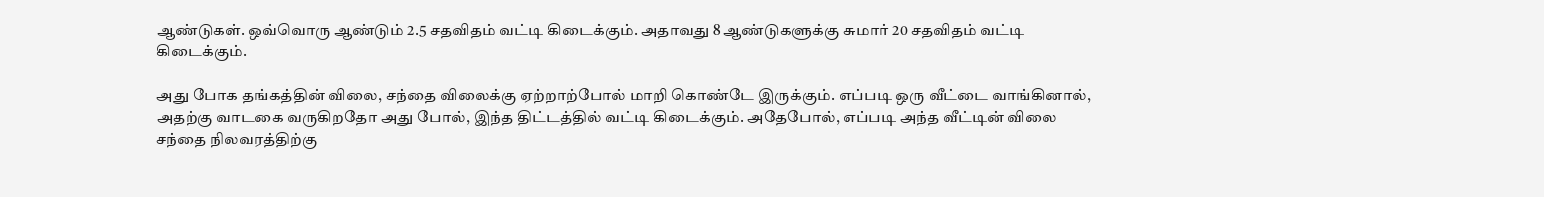ஆண்டுகள். ஒவ்வொரு ஆண்டும் 2.5 சதவிதம் வட்டி கிடைக்கும். அதாவது 8 ஆண்டுகளுக்கு சுமார் 20 சதவிதம் வட்டி கிடைக்கும்.

அது போக தங்கத்தின் விலை, சந்தை விலைக்கு ஏற்றாற்போல் மாறி கொண்டே இருக்கும். எப்படி ஒரு வீட்டை வாங்கினால், அதற்கு வாடகை வருகிறதோ அது போல், இந்த திட்டத்தில் வட்டி கிடைக்கும். அதேபோல், எப்படி அந்த வீட்டின் விலை சந்தை நிலவரத்திற்கு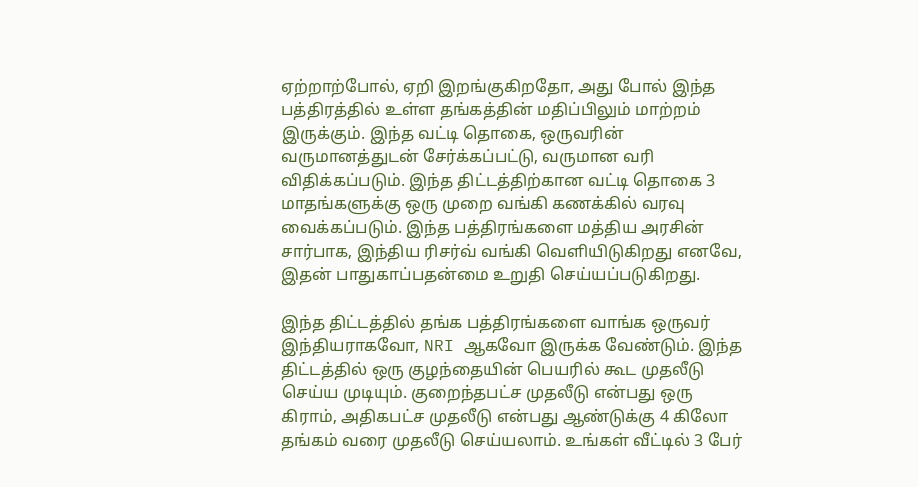ஏற்றாற்போல், ஏறி இறங்குகிறதோ, அது போல் இந்த பத்திரத்தில் உள்ள தங்கத்தின் மதிப்பிலும் மாற்றம் இருக்கும். இந்த வட்டி தொகை, ஒருவரின் வருமானத்துடன் சேர்க்கப்பட்டு, வருமான வரி விதிக்கப்படும். இந்த திட்டத்திற்கான வட்டி தொகை 3 மாதங்களுக்கு ஒரு முறை வங்கி கணக்கில் வரவு வைக்கப்படும். இந்த பத்திரங்களை மத்திய அரசின் சார்பாக, இந்திய ரிசர்வ் வங்கி வெளியிடுகிறது எனவே, இதன் பாதுகாப்பதன்மை உறுதி செய்யப்படுகிறது.

இந்த திட்டத்தில் தங்க பத்திரங்களை வாங்க ஒருவர் இந்தியராகவோ, NRI ஆகவோ இருக்க வேண்டும். இந்த திட்டத்தில் ஒரு குழந்தையின் பெயரில் கூட முதலீடு செய்ய முடியும். குறைந்தபட்ச முதலீடு என்பது ஒரு கிராம், அதிகபட்ச முதலீடு என்பது ஆண்டுக்கு 4 கிலோ தங்கம் வரை முதலீடு செய்யலாம். உங்கள் வீட்டில் 3 பேர்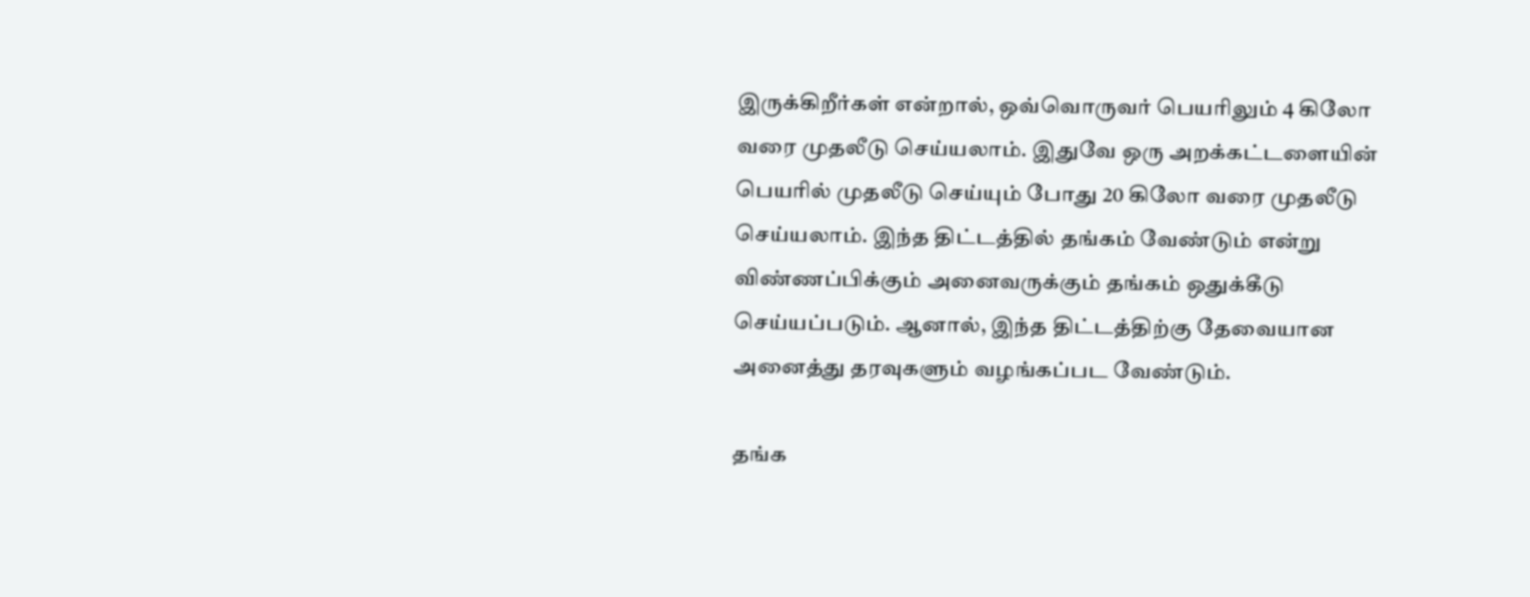இருக்கிறீர்கள் என்றால், ஒவ்வொருவர் பெயரிலும் 4 கிலோ வரை முதலீடு செய்யலாம். இதுவே ஒரு அறக்கட்டளையின் பெயரில் முதலீடு செய்யும் போது 20 கிலோ வரை முதலீடு செய்யலாம். இந்த திட்டத்தில் தங்கம் வேண்டும் என்று விண்ணப்பிக்கும் அனைவருக்கும் தங்கம் ஒதுக்கீடு செய்யப்படும். ஆனால், இந்த திட்டத்திற்கு தேவையான அனைத்து தரவுகளும் வழங்கப்பட வேண்டும்.

தங்க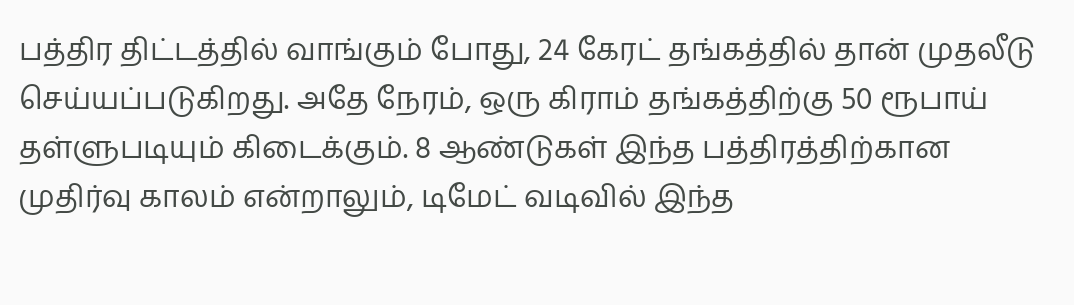பத்திர திட்டத்தில் வாங்கும் போது, 24 கேரட் தங்கத்தில் தான் முதலீடு செய்யப்படுகிறது. அதே நேரம், ஒரு கிராம் தங்கத்திற்கு 50 ரூபாய் தள்ளுபடியும் கிடைக்கும். 8 ஆண்டுகள் இந்த பத்திரத்திற்கான முதிர்வு காலம் என்றாலும், டிமேட் வடிவில் இந்த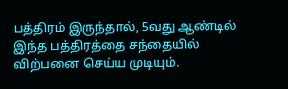பத்திரம் இருந்தால், 5வது ஆண்டில் இந்த பத்திரத்தை சந்தையில் விற்பனை செய்ய முடியும்.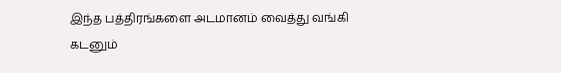இந்த பத்திரங்களை அடமானம் வைத்து வங்கி கடனும்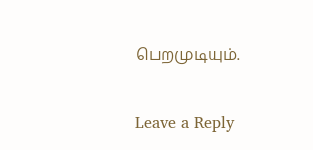பெறமுடியும்.

Leave a Reply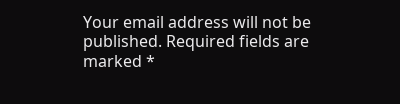Your email address will not be published. Required fields are marked *